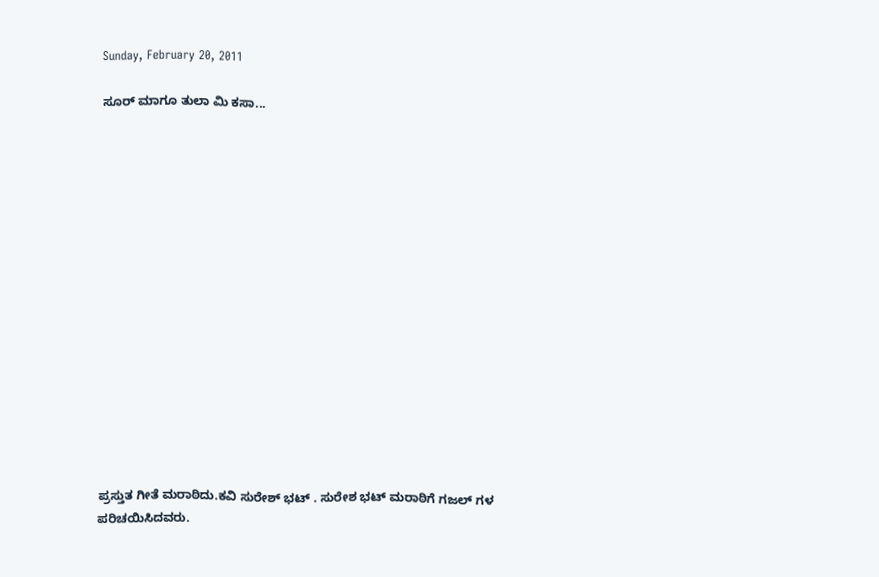Sunday, February 20, 2011

ಸೂರ್ ಮಾಗೂ ತುಲಾ ಮಿ ಕಸಾ...
















ಪ್ರಸ್ತುತ ಗೀತೆ ಮರಾಠಿದು.ಕವಿ ಸುರೇಶ್ ಭಟ್ . ಸುರೇಶ ಭಟ್ ಮರಾಠಿಗೆ ಗಜಲ್ ಗಳ ಪರಿಚಯಿಸಿದವರು.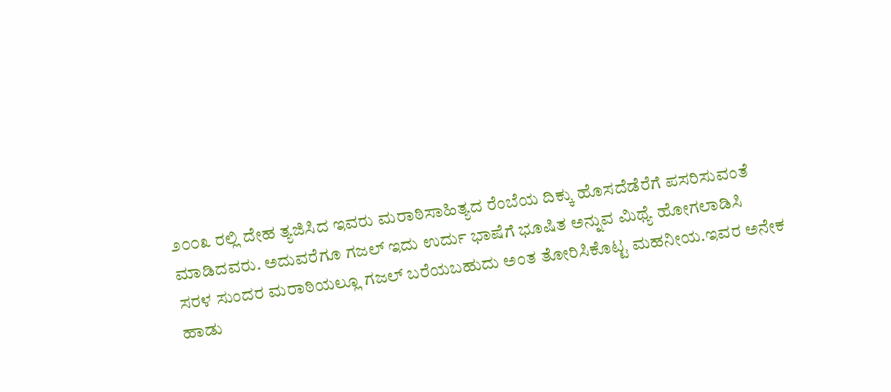೨೦೦೩ ರಲ್ಲಿ ದೇಹ ತ್ಯಜಿಸಿದ ಇವರು ಮರಾಠಿಸಾಹಿತ್ಯದ ರೆಂಬೆಯ ದಿಕ್ಕು ಹೊಸದೆಡೆರೆಗೆ ಪಸರಿಸುವಂತೆ
ಮಾಡಿದವರು. ಅದುವರೆಗೂ ಗಜಲ್ ಇದು ಉರ್ದು ಭಾಷೆಗೆ ಭೂಷಿತ ಅನ್ನುವ ಮಿಥ್ಯೆ ಹೋಗಲಾಡಿಸಿ
ಸರಳ ಸುಂದರ ಮರಾಠಿಯಲ್ಲೂ ಗಜಲ್ ಬರೆಯಬಹುದು ಅಂತ ತೋರಿಸಿಕೊಟ್ಟ ಮಹನೀಯ.ಇವರ ಅನೇಕ
ಹಾಡು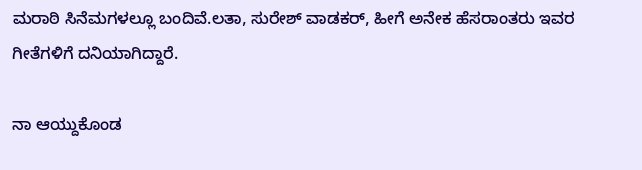ಮರಾಠಿ ಸಿನೆಮಗಳಲ್ಲೂ ಬಂದಿವೆ.ಲತಾ, ಸುರೇಶ್ ವಾಡಕರ್, ಹೀಗೆ ಅನೇಕ ಹೆಸರಾಂತರು ಇವರ
ಗೀತೆಗಳಿಗೆ ದನಿಯಾಗಿದ್ದಾರೆ.

ನಾ ಆಯ್ದುಕೊಂಡ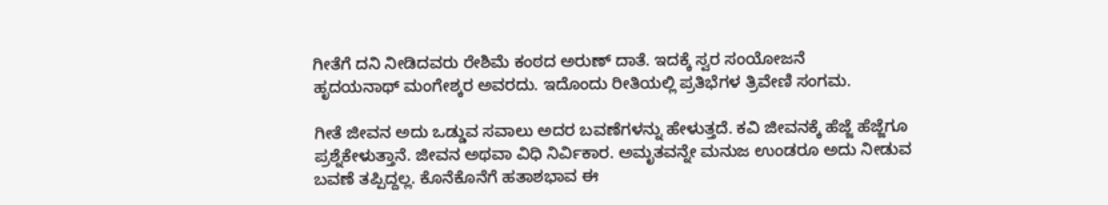ಗೀತೆಗೆ ದನಿ ನೀಡಿದವರು ರೇಶಿಮೆ ಕಂಠದ ಅರುಣ್ ದಾತೆ. ಇದಕ್ಕೆ ಸ್ವರ ಸಂಯೋಜನೆ
ಹೃದಯನಾಥ್ ಮಂಗೇಶ್ಕರ ಅವರದು. ಇದೊಂದು ರೀತಿಯಲ್ಲಿ ಪ್ರತಿಭೆಗಳ ತ್ರಿವೇಣಿ ಸಂಗಮ.

ಗೀತೆ ಜೀವನ ಅದು ಒಡ್ಡುವ ಸವಾಲು ಅದರ ಬವಣೆಗಳನ್ನು ಹೇಳುತ್ತದೆ. ಕವಿ ಜೀವನಕ್ಕೆ ಹೆಜ್ಜೆ ಹೆಜ್ಜೆಗೂ ಪ್ರಶ್ನೆಕೇಳುತ್ತಾನೆ. ಜೀವನ ಅಥವಾ ವಿಧಿ ನಿರ್ವಿಕಾರ. ಅಮೃತವನ್ನೇ ಮನುಜ ಉಂಡರೂ ಅದು ನೀಡುವ
ಬವಣೆ ತಪ್ಪಿದ್ದಲ್ಲ. ಕೊನೆಕೊನೆಗೆ ಹತಾಶಭಾವ ಈ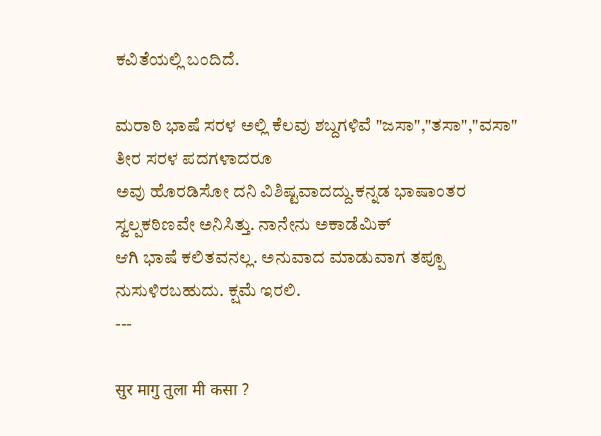ಕವಿತೆಯಲ್ಲಿ ಬಂದಿದೆ.

ಮರಾಠಿ ಭಾಷೆ ಸರಳ ಅಲ್ಲಿ ಕೆಲವು ಶಬ್ದಗಳಿವೆ "ಜಸಾ","ತಸಾ","ವಸಾ" ತೀರ ಸರಳ ಪದಗಳಾದರೂ
ಅವು ಹೊರಡಿಸೋ ದನಿ ವಿಶಿಷ್ಟವಾದದ್ದು.ಕನ್ನಡ ಭಾಷಾಂತರ ಸ್ವಲ್ಪಕಠಿಣವೇ ಅನಿಸಿತ್ತು. ನಾನೇನು ಅಕಾಡೆಮಿಕ್
ಆಗಿ ಭಾಷೆ ಕಲಿತವನಲ್ಲ. ಅನುವಾದ ಮಾಡುವಾಗ ತಪ್ಪೂ ನುಸುಳಿರಬಹುದು. ಕ್ಷಮೆ ಇರಲಿ.
---

सुर मागु तुला मी कसा ?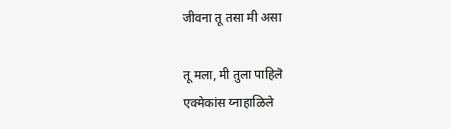जीवना तू तसा मी असा

तू मला, मी तुला पाहिलॆ
एक्मेकांस य्नाहाळिले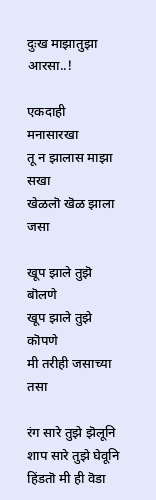दुःख माझातुझा आरसा..!

एकदाही मनासारखा
तू न झालास माझा सखा
खेळलॊ खॆळ झाला जसा

खूप झाले तुझॆ बॊलणे
खूप झाले तुझे कॊपणे
मी तरीही जसाच्या तसा

रंग सारे तुझे झॆलूनि
शाप सारे तुझे घेवूनि
हिंडतॊ मी ही वॆडा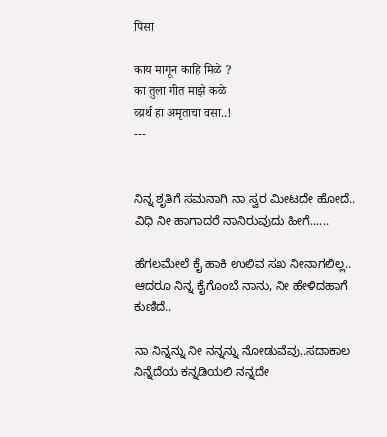पिसा

काय मागून काहि मिळे ?
का तुला गीत माझे कळे
व्य्रर्थ हा अमृताचा वसा..!
---


ನಿನ್ನ ಶೃತಿಗೆ ಸಮನಾಗಿ ನಾ ಸ್ವರ ಮೀಟದೇ ಹೋದೆ..
ವಿಧಿ ನೀ ಹಾಗಾದರೆ ನಾನಿರುವುದು ಹೀಗೆ......

ಹೆಗಲಮೇಲೆ ಕೈ ಹಾಕಿ ಉಲಿವ ಸಖ ನೀನಾಗಲಿಲ್ಲ..
ಆದರೂ ನಿನ್ನ ಕೈಗೊಂಬೆ ನಾನು, ನೀ ಹೇಳಿದಹಾಗೆ ಕುಣಿದೆ..

ನಾ ನಿನ್ನನ್ನು ನೀ ನನ್ನನ್ನು ನೋಡುವೆವು..ಸದಾಕಾಲ
ನಿನ್ನೆದೆಯ ಕನ್ನಡಿಯಲಿ ನನ್ನದೇ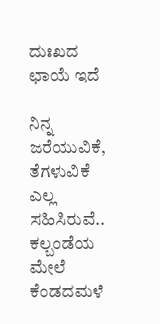ದುಃಖದ ಛಾಯೆ ಇದೆ

ನಿನ್ನ ಜರೆಯುವಿಕೆ, ತೆಗಳುವಿಕೆ ಎಲ್ಲ ಸಹಿಸಿರುವೆ..
ಕಲ್ಬಂಡೆಯ ಮೇಲೆ ಕೆಂಡದಮಳೆ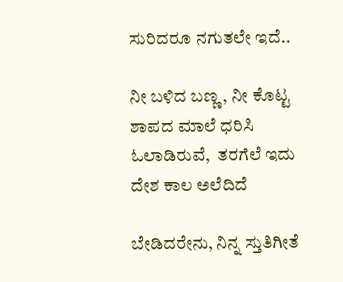ಸುರಿದರೂ ನಗುತಲೇ ಇದೆ..

ನೀ ಬಳಿದ ಬಣ್ಣ, ನೀ ಕೊಟ್ಟ ಶಾಪದ ಮಾಲೆ ಧರಿಸಿ
ಓಲಾಡಿರುವೆ,  ತರಗೆಲೆ ಇದು ದೇಶ ಕಾಲ ಅಲೆದಿದೆ

ಬೇಡಿದರೇನು, ನಿನ್ನ ಸ್ತುತಿಗೀತೆ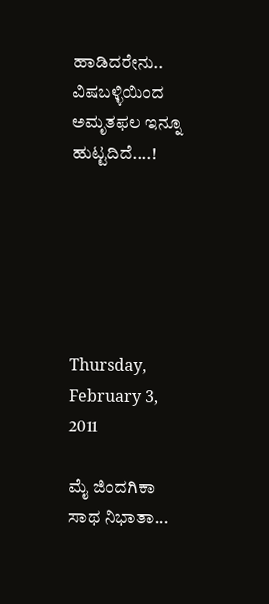ಹಾಡಿದರೇನು..
ವಿಷಬಳ್ಳಿಯಿಂದ ಅಮೃತಫಲ ಇನ್ನೂ ಹುಟ್ಟದಿದೆ....!






Thursday, February 3, 2011

ಮೈ ಜಿಂದಗಿಕಾ ಸಾಥ ನಿಭಾತಾ...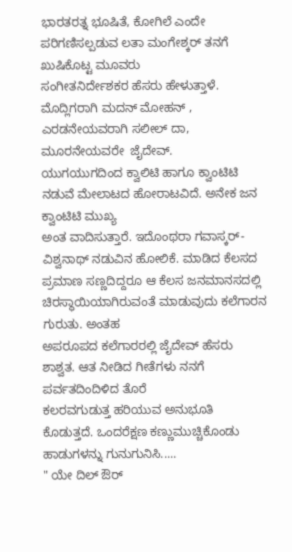ಭಾರತರತ್ನ ಭೂಷಿತೆ, ಕೋಗಿಲೆ ಎಂದೇ ಪರಿಗಣಿಸಲ್ಪಡುವ ಲತಾ ಮಂಗೇಶ್ಕರ್ ತನಗೆ ಖುಷಿಕೊಟ್ಟ ಮೂವರು
ಸಂಗೀತನಿರ್ದೇಶಕರ ಹೆಸರು ಹೇಳುತ್ತಾಳೆ. ಮೊದ್ಲಿಗರಾಗಿ ಮದನ್ ಮೋಹನ್ , ಎರಡನೇಯವರಾಗಿ ಸಲೀಲ್ ದಾ,  ಮೂರನೇಯವರೇ  ಜೈದೇವ್.
ಯುಗಯುಗದಿಂದ ಕ್ವಾಲಿಟಿ ಹಾಗೂ ಕ್ವಾಂಟಿಟಿ ನಡುವೆ ಮೇಲಾಟದ ಹೋರಾಟವಿದೆ. ಅನೇಕ ಜನ ಕ್ವಾಂಟಿಟಿ ಮುಖ್ಯ
ಅಂತ ವಾದಿಸುತ್ತಾರೆ. ಇದೊಂಥರಾ ಗವಾಸ್ಕರ್-ವಿಶ್ವನಾಥ್ ನಡುವಿನ ಹೋಲಿಕೆ. ಮಾಡಿದ ಕೆಲಸದ ಪ್ರಮಾಣ ಸಣ್ಣದಿದ್ದರೂ ಆ ಕೆಲಸ ಜನಮಾನಸದಲ್ಲಿ ಚಿರಸ್ಥಾಯಿಯಾಗಿರುವಂತೆ ಮಾಡುವುದು ಕಲೆಗಾರನ ಗುರುತು. ಅಂತಹ
ಅಪರೂಪದ ಕಲೆಗಾರರಲ್ಲಿ ಜೈದೇವ್ ಹೆಸರು ಶಾಶ್ವತ. ಆತ ನೀಡಿದ ಗೀತೆಗಳು ನನಗೆ ಪರ್ವತದಿಂದಿಳಿದ ತೊರೆ
ಕಲರವಗುಡುತ್ತ ಹರಿಯುವ ಅನುಭೂತಿ ಕೊಡುತ್ತದೆ. ಒಂದರೆಕ್ಷಣ ಕಣ್ಣುಮುಚ್ಚಿಕೊಂಡು ಹಾಡುಗಳನ್ನು ಗುನುಗುನಿಸಿ.....
" ಯೇ ದಿಲ್ ಔರ್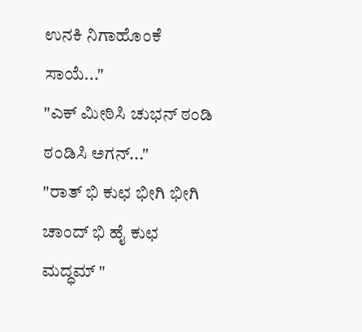ಉನಕಿ ನಿಗಾಹೊಂಕೆ ಸಾಯೆ..."
"ಎಕ್ ಮೀಠಿಸಿ ಚುಭನ್ ಠಂಡಿ ಠಂಡಿಸಿ ಅಗನ್..."
"ರಾತ್ ಭಿ ಕುಛ ಭೀಗಿ ಭೀಗಿ ಚಾಂದ್ ಭಿ ಹೈ ಕುಛ ಮದ್ಧಮ್ "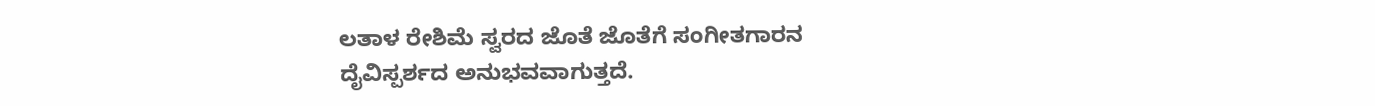ಲತಾಳ ರೇಶಿಮೆ ಸ್ವರದ ಜೊತೆ ಜೊತೆಗೆ ಸಂಗೀತಗಾರನ ದೈವಿಸ್ಪರ್ಶದ ಅನುಭವವಾಗುತ್ತದೆ.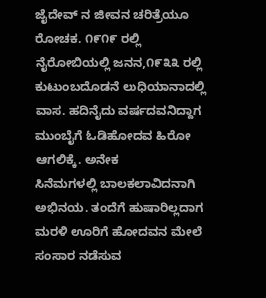ಜೈದೇವ್ ನ ಜೀವನ ಚರಿತ್ರೆಯೂ ರೋಚಕ. ೧೯೧೯ ರಲ್ಲಿ ನೈರೋಬಿಯಲ್ಲಿ ಜನನ,೧೯೩೩ ರಲ್ಲಿ ಕುಟುಂಬದೊಡನೆ ಲುಧಿಯಾನಾದಲ್ಲಿ ವಾಸ. ಹದಿನೈದು ವರ್ಷದವನಿದ್ದಾಗ ಮುಂಬೈಗೆ ಓಡಿಹೋದವ ಹಿರೋ ಆಗಲಿಕ್ಕೆ. ಅನೇಕ
ಸಿನೆಮಗಳಲ್ಲಿ ಬಾಲಕಲಾವಿದನಾಗಿ ಅಭಿನಯ. ತಂದೆಗೆ ಹುಷಾರಿಲ್ಲದಾಗ ಮರಳಿ ಊರಿಗೆ ಹೋದವನ ಮೇಲೆ ಸಂಸಾರ ನಡೆಸುವ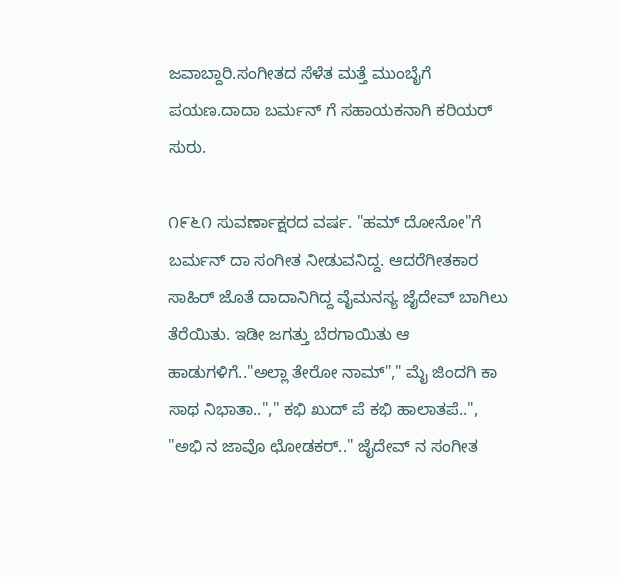ಜವಾಬ್ದಾರಿ.ಸಂಗೀತದ ಸೆಳೆತ ಮತ್ತೆ ಮುಂಬೈಗೆ ಪಯಣ.ದಾದಾ ಬರ್ಮನ್ ಗೆ ಸಹಾಯಕನಾಗಿ ಕರಿಯರ್ ಸುರು.

೧೯೬೧ ಸುವರ್ಣಾಕ್ಷರದ ವರ್ಷ. "ಹಮ್ ದೋನೋ"ಗೆ ಬರ್ಮನ್ ದಾ ಸಂಗೀತ ನೀಡುವನಿದ್ದ. ಆದರೆಗೀತಕಾರ ಸಾಹಿರ್ ಜೊತೆ ದಾದಾನಿಗಿದ್ದ ವೈಮನಸ್ಯ ಜೈದೇವ್ ಬಾಗಿಲು ತೆರೆಯಿತು. ಇಡೀ ಜಗತ್ತು ಬೆರಗಾಯಿತು ಆ ಹಾಡುಗಳಿಗೆ.."ಅಲ್ಲಾ ತೇರೋ ನಾಮ್"," ಮೈ ಜಿಂದಗಿ ಕಾ ಸಾಥ ನಿಭಾತಾ.."," ಕಭಿ ಖುದ್ ಪೆ ಕಭಿ ಹಾಲಾತಪೆ..",
"ಅಭಿ ನ ಜಾವೊ ಛೋಡಕರ್.." ಜೈದೇವ್ ನ ಸಂಗೀತ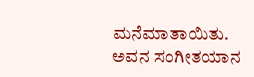ಮನೆಮಾತಾಯಿತು.
ಅವನ ಸಂಗೀತಯಾನ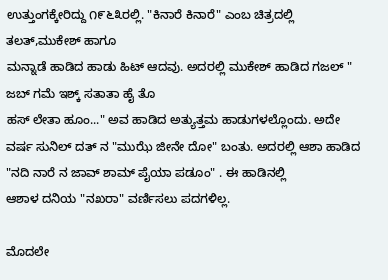ಉತ್ತುಂಗಕ್ಕೇರಿದ್ದು ೧೯೬೩ರಲ್ಲಿ. "ಕಿನಾರೆ ಕಿನಾರೆ" ಎಂಬ ಚಿತ್ರದಲ್ಲಿ ತಲತ್,ಮುಕೇಶ್ ಹಾಗೂ
ಮನ್ನಾಡೆ ಹಾಡಿದ ಹಾಡು ಹಿಟ್ ಆದವು. ಅದರಲ್ಲಿ ಮುಕೇಶ್ ಹಾಡಿದ ಗಜಲ್ " ಜಬ್ ಗಮೆ ಇಶ್ಕ್ ಸತಾತಾ ಹೈ ತೊ
ಹಸ್ ಲೇತಾ ಹೂಂ..." ಅವ ಹಾಡಿದ ಅತ್ಯುತ್ತಮ ಹಾಡುಗಳಲ್ಲೊಂದು. ಅದೇ ವರ್ಷ ಸುನಿಲ್ ದತ್ ನ "ಮುಝೆ ಜೀನೇ ದೋ" ಬಂತು. ಅದರಲ್ಲಿ ಆಶಾ ಹಾಡಿದ "ನದಿ ನಾರೆ ನ ಜಾವ್ ಶಾಮ್ ಪೈಯಾ ಪಡೂಂ" . ಈ ಹಾಡಿನಲ್ಲಿ
ಆಶಾಳ ದನಿಯ "ನಖರಾ" ವರ್ಣಿಸಲು ಪದಗಳಿಲ್ಲ.

ಮೊದಲೇ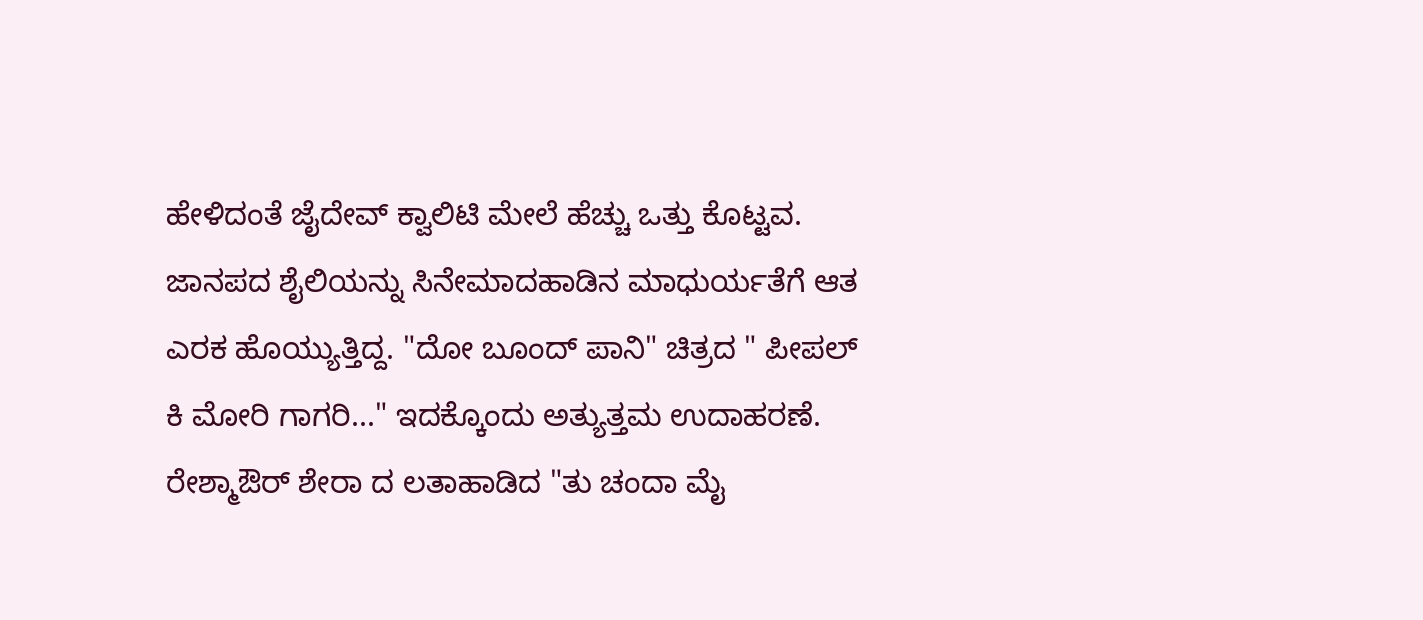ಹೇಳಿದಂತೆ ಜೈದೇವ್ ಕ್ವಾಲಿಟಿ ಮೇಲೆ ಹೆಚ್ಚು ಒತ್ತು ಕೊಟ್ಟವ. ಜಾನಪದ ಶೈಲಿಯನ್ನು ಸಿನೇಮಾದಹಾಡಿನ ಮಾಧುರ್ಯತೆಗೆ ಆತ ಎರಕ ಹೊಯ್ಯುತ್ತಿದ್ದ. "ದೋ ಬೂಂದ್ ಪಾನಿ" ಚಿತ್ರದ " ಪೀಪಲ್ ಕಿ ಮೋರಿ ಗಾಗರಿ..." ಇದಕ್ಕೊಂದು ಅತ್ಯುತ್ತಮ ಉದಾಹರಣೆ. ರೇಶ್ಮಾಔರ್ ಶೇರಾ ದ ಲತಾಹಾಡಿದ "ತು ಚಂದಾ ಮೈ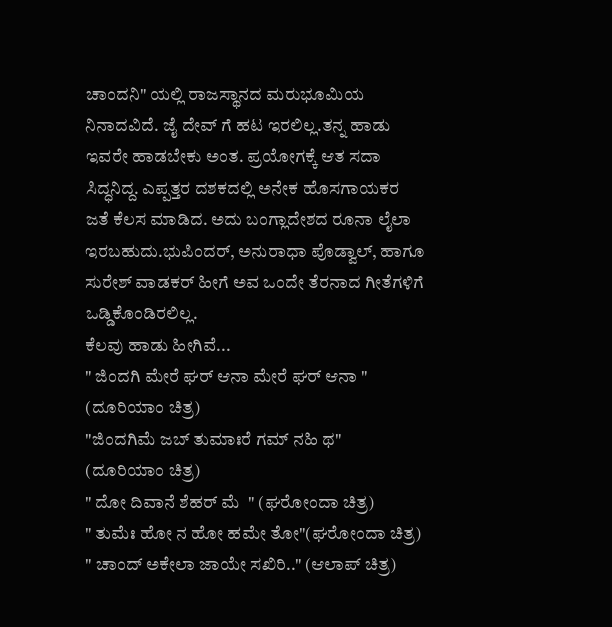ಚಾಂದನಿ" ಯಲ್ಲಿ ರಾಜಸ್ಥಾನದ ಮರುಭೂಮಿಯ ನಿನಾದವಿದೆ. ಜೈ ದೇವ್ ಗೆ ಹಟ ಇರಲಿಲ್ಲ.ತನ್ನ ಹಾಡು ಇವರೇ ಹಾಡಬೇಕು ಅಂತ. ಪ್ರಯೋಗಕ್ಕೆ ಆತ ಸದಾ ಸಿದ್ಧನಿದ್ದ. ಎಪ್ಪತ್ತರ ದಶಕದಲ್ಲಿ ಅನೇಕ ಹೊಸಗಾಯಕರ
ಜತೆ ಕೆಲಸ ಮಾಡಿದ. ಅದು ಬಂಗ್ಲಾದೇಶದ ರೂನಾ ಲೈಲಾ ಇರಬಹುದು.ಭುಪಿಂದರ್, ಅನುರಾಧಾ ಪೊಡ್ವಾಲ್, ಹಾಗೂ ಸುರೇಶ್ ವಾಡಕರ್ ಹೀಗೆ ಅವ ಒಂದೇ ತೆರನಾದ ಗೀತೆಗಳಿಗೆ ಒಡ್ಡಿಕೊಂಡಿರಲಿಲ್ಲ.
ಕೆಲವು ಹಾಡು ಹೀಗಿವೆ...
" ಜಿಂದಗಿ ಮೇರೆ ಘರ್ ಆನಾ ಮೇರೆ ಘರ್ ಆನಾ " (ದೂರಿಯಾಂ ಚಿತ್ರ)
"ಜಿಂದಗಿಮೆ ಜಬ್ ತುಮಾಃರೆ ಗಮ್ ನಹಿ ಥ"  (ದೂರಿಯಾಂ ಚಿತ್ರ)
" ದೋ ದಿವಾನೆ ಶೆಹರ್ ಮೆ  " (ಘರೋಂದಾ ಚಿತ್ರ)
" ತುಮೆಃ ಹೋ ನ ಹೋ ಹಮೇ ತೋ"(ಘರೋಂದಾ ಚಿತ್ರ)
" ಚಾಂದ್ ಅಕೇಲಾ ಜಾಯೇ ಸಖಿರಿ.." (ಆಲಾಪ್ ಚಿತ್ರ)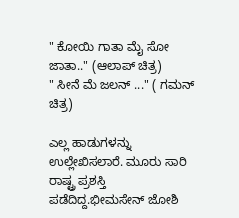" ಕೋಯಿ ಗಾತಾ ಮೈ ಸೋ ಜಾತಾ.." (ಆಲಾಪ್ ಚಿತ್ರ)
" ಸೀನೆ ಮೆ ಜಲನ್ ..." ( ಗಮನ್ ಚಿತ್ರ)

ಎಲ್ಲ ಹಾಡುಗಳನ್ನು ಉಲ್ಲೇಖಿಸಲಾರೆ. ಮೂರು ಸಾರಿ ರಾಷ್ಟ್ರ ಪ್ರಶಸ್ತಿ ಪಡೆದಿದ್ದ.ಭೀಮಸೇನ್ ಜೋಶಿ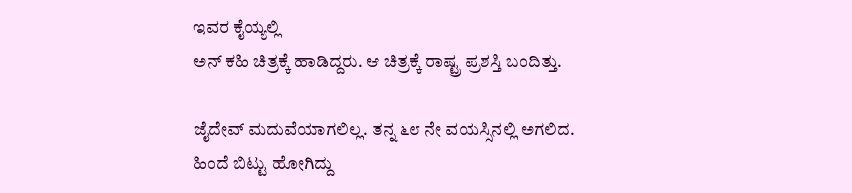ಇವರ ಕೈಯ್ಯಲ್ಲಿ
ಅನ್ ಕಹಿ ಚಿತ್ರಕ್ಕೆ ಹಾಡಿದ್ದರು. ಆ ಚಿತ್ರಕ್ಕೆ ರಾಷ್ಟ್ರ ಪ್ರಶಸ್ತಿ ಬಂದಿತ್ತು.

ಜೈದೇವ್ ಮದುವೆಯಾಗಲಿಲ್ಲ. ತನ್ನ ೬೮ ನೇ ವಯಸ್ಸಿನಲ್ಲಿ ಅಗಲಿದ.
ಹಿಂದೆ ಬಿಟ್ಟು ಹೋಗಿದ್ದು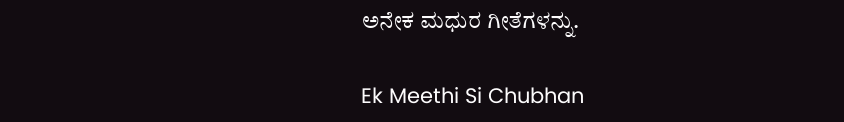ಅನೇಕ ಮಧುರ ಗೀತೆಗಳನ್ನು.

Ek Meethi Si Chubhan